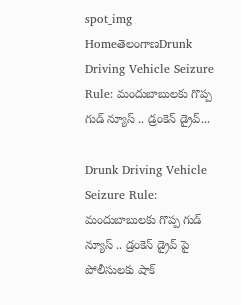spot_img
HomeతెలంగాణDrunk Driving Vehicle Seizure Rule: మందుబాబులకు గొప్ప గుడ్ న్యూస్ .. డ్రంకెన్ డ్రైవ్...

Drunk Driving Vehicle Seizure Rule: మందుబాబులకు గొప్ప గుడ్ న్యూస్ .. డ్రంకెన్ డ్రైవ్ పై పోలీసులకు షాక్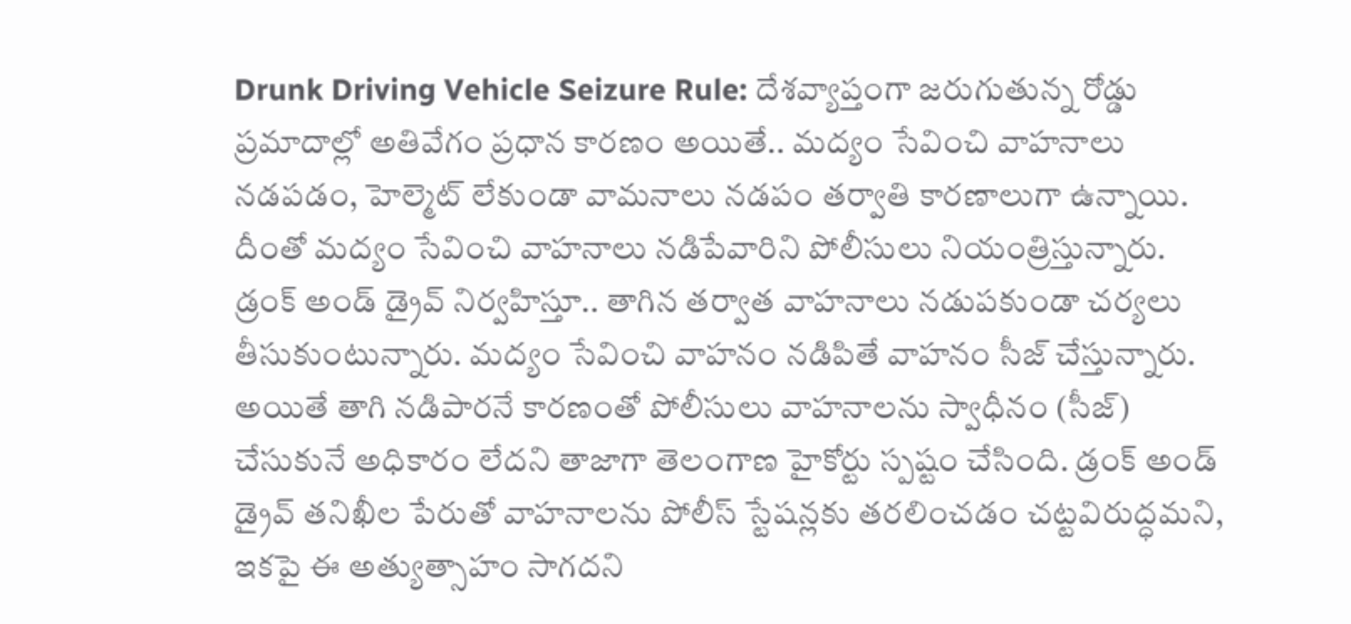Drunk Driving Vehicle Seizure Rule: దేశవ్యాప్తంగా జరుగుతున్న రోడ్డు ప్రమాదాల్లో అతివేగం ప్రధాన కారణం అయితే.. మద్యం సేవించి వాహనాలు నడపడం, హెల్మెట్‌ లేకుండా వామనాలు నడపం తర్వాతి కారణాలుగా ఉన్నాయి. దీంతో మద్యం సేవించి వాహనాలు నడిపేవారిని పోలీసులు నియంత్రిస్తున్నారు. డ్రంక్‌ అండ్‌ డ్రైవ్‌ నిర్వహిస్తూ.. తాగిన తర్వాత వాహనాలు నడుపకుండా చర్యలు తీసుకుంటున్నారు. మద్యం సేవించి వాహనం నడిపితే వాహనం సీజ్‌ చేస్తున్నారు. అయితే తాగి నడిపారనే కారణంతో పోలీసులు వాహనాలను స్వాధీనం (సీజ్‌) చేసుకునే అధికారం లేదని తాజాగా తెలంగాణ హైకోర్టు స్పష్టం చేసింది. డ్రంక్‌ అండ్‌ డ్రైవ్‌ తనిఖీల పేరుతో వాహనాలను పోలీస్‌ స్టేషన్లకు తరలించడం చట్టవిరుద్ధమని, ఇకపై ఈ అత్యుత్సాహం సాగదని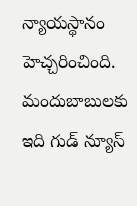న్యాయస్థానం హెచ్చరించింది. మందుబాబులకు ఇది గుడ్‌ న్యూస్‌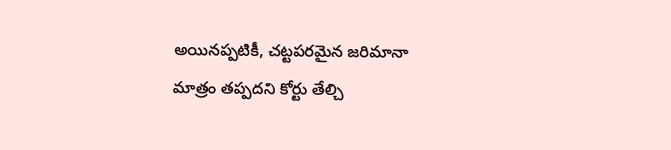అయినప్పటికీ, చట్టపరమైన జరిమానా మాత్రం తప్పదని కోర్టు తేల్చి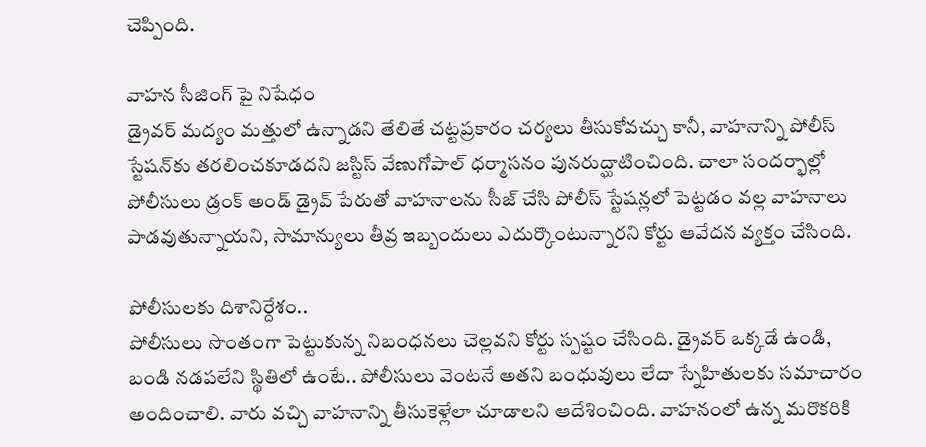చెప్పింది.

వాహన సీజింగ్‌ పై నిషేధం
డ్రైవర్‌ మద్యం మత్తులో ఉన్నాడని తేలితే చట్టప్రకారం చర్యలు తీసుకోవచ్చు కానీ, వాహనాన్ని పోలీస్‌ స్టేషన్‌కు తరలించకూడదని జస్టిస్‌ వేణుగోపాల్‌ ధర్మాసనం పునరుద్ఘాటించింది. చాలా సందర్భాల్లో పోలీసులు డ్రంక్‌ అండ్‌ డ్రైవ్‌ పేరుతో వాహనాలను సీజ్‌ చేసి పోలీస్‌ స్టేషన్లలో పెట్టడం వల్ల వాహనాలు పాడవుతున్నాయని, సామాన్యులు తీవ్ర ఇబ్బందులు ఎదుర్కొంటున్నారని కోర్టు ఆవేదన వ్యక్తం చేసింది.

పోలీసులకు దిశానిర్దేశం..
పోలీసులు సొంతంగా పెట్టుకున్న నిబంధనలు చెల్లవని కోర్టు స్పష్టం చేసింది. డ్రైవర్‌ ఒక్కడే ఉండి, బండి నడపలేని స్థితిలో ఉంటే.. పోలీసులు వెంటనే అతని బంధువులు లేదా స్నేహితులకు సమాచారం అందించాలి. వారు వచ్చి వాహనాన్ని తీసుకెళ్లేలా చూడాలని ఆదేశించింది. వాహనంలో ఉన్న మరొకరికి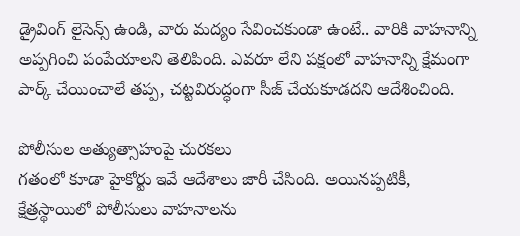డ్రైవింగ్‌ లైసెన్స్‌ ఉండి, వారు మద్యం సేవించకుండా ఉంటే.. వారికి వాహనాన్ని అప్పగించి పంపేయాలని తెలిపింది. ఎవరూ లేని పక్షంలో వాహనాన్ని క్షేమంగా పార్క్‌ చేయించాలే తప్ప, చట్టవిరుద్ధంగా సీజ్‌ చేయకూడదని ఆదేశించింది.

పోలీసుల అత్యుత్సాహంపై చురకలు
గతంలో కూడా హైకోర్టు ఇవే ఆదేశాలు జారీ చేసింది. అయినప్పటికీ, క్షేత్రస్థాయిలో పోలీసులు వాహనాలను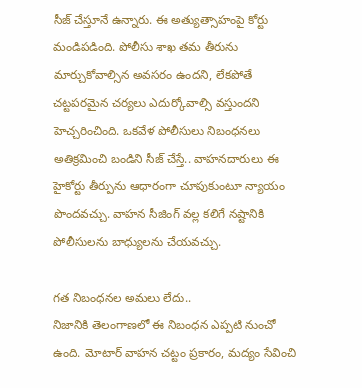సీజ్‌ చేస్తూనే ఉన్నారు. ఈ అత్యుత్సాహంపై కోర్టు మండిపడింది. పోలీసు శాఖ తమ తీరును మార్చుకోవాల్సిన అవసరం ఉందని, లేకపోతే చట్టపరమైన చర్యలు ఎదుర్కోవాల్సి వస్తుందని హెచ్చరించింది. ఒకవేళ పోలీసులు నిబంధనలు అతిక్రమించి బండిని సీజ్‌ చేస్తే.. వాహనదారులు ఈ హైకోర్టు తీర్పును ఆధారంగా చూపుకుంటూ న్యాయం పొందవచ్చు. వాహన సీజింగ్‌ వల్ల కలిగే నష్టానికి పోలీసులను బాధ్యులను చేయవచ్చు.

గత నిబంధనల అమలు లేదు..
నిజానికి తెలంగాణలో ఈ నిబంధన ఎప్పటి నుంచో ఉంది. మోటార్‌ వాహన చట్టం ప్రకారం, మద్యం సేవించి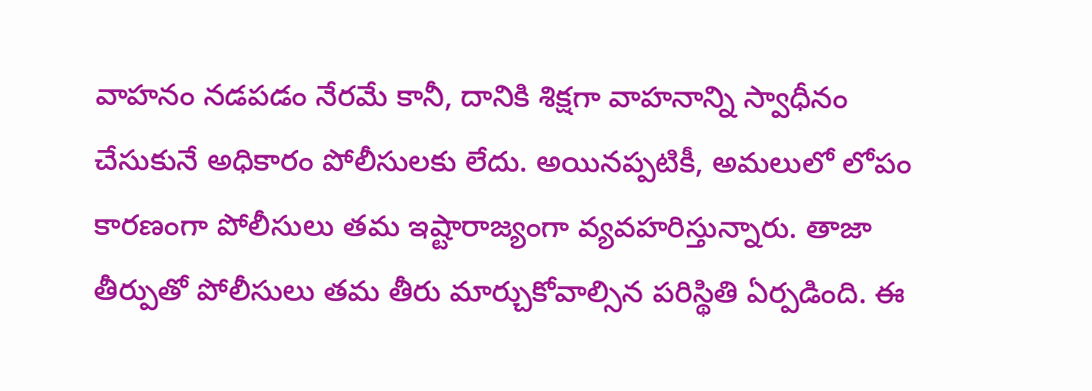వాహనం నడపడం నేరమే కానీ, దానికి శిక్షగా వాహనాన్ని స్వాధీనం చేసుకునే అధికారం పోలీసులకు లేదు. అయినప్పటికీ, అమలులో లోపం కారణంగా పోలీసులు తమ ఇష్టారాజ్యంగా వ్యవహరిస్తున్నారు. తాజా తీర్పుతో పోలీసులు తమ తీరు మార్చుకోవాల్సిన పరిస్థితి ఏర్పడింది. ఈ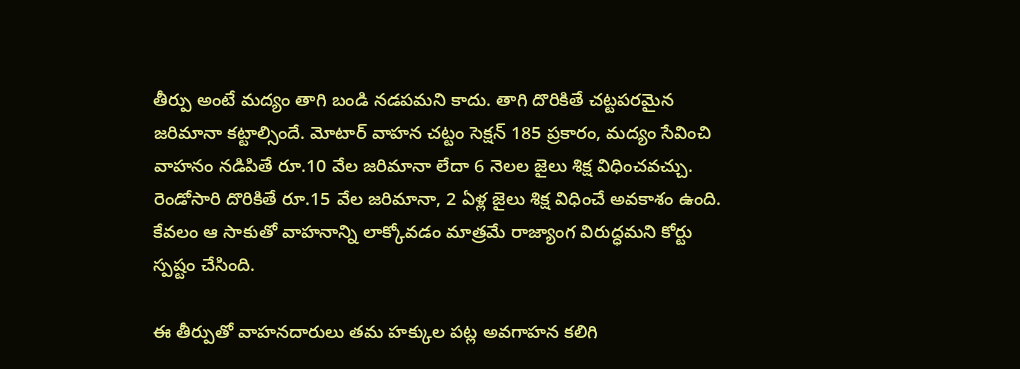తీర్పు అంటే మద్యం తాగి బండి నడపమని కాదు. తాగి దొరికితే చట్టపరమైన జరిమానా కట్టాల్సిందే. మోటార్‌ వాహన చట్టం సెక్షన్‌ 185 ప్రకారం, మద్యం సేవించి వాహనం నడిపితే రూ.10 వేల జరిమానా లేదా 6 నెలల జైలు శిక్ష విధించవచ్చు. రెండోసారి దొరికితే రూ.15 వేల జరిమానా, 2 ఏళ్ల జైలు శిక్ష విధించే అవకాశం ఉంది. కేవలం ఆ సాకుతో వాహనాన్ని లాక్కోవడం మాత్రమే రాజ్యాంగ విరుద్ధమని కోర్టు స్పష్టం చేసింది.

ఈ తీర్పుతో వాహనదారులు తమ హక్కుల పట్ల అవగాహన కలిగి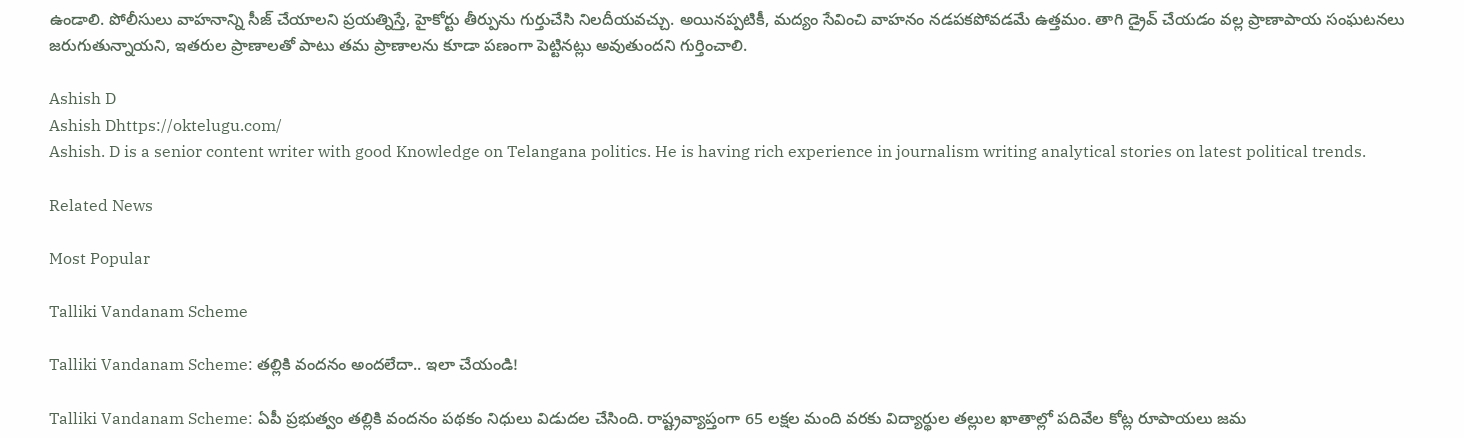ఉండాలి. పోలీసులు వాహనాన్ని సీజ్‌ చేయాలని ప్రయత్నిస్తే, హైకోర్టు తీర్పును గుర్తుచేసి నిలదీయవచ్చు. అయినప్పటికీ, మద్యం సేవించి వాహనం నడపకపోవడమే ఉత్తమం. తాగి డ్రైవ్‌ చేయడం వల్ల ప్రాణాపాయ సంఘటనలు జరుగుతున్నాయని, ఇతరుల ప్రాణాలతో పాటు తమ ప్రాణాలను కూడా పణంగా పెట్టినట్లు అవుతుందని గుర్తించాలి.

Ashish D
Ashish Dhttps://oktelugu.com/
Ashish. D is a senior content writer with good Knowledge on Telangana politics. He is having rich experience in journalism writing analytical stories on latest political trends.

Related News

Most Popular

Talliki Vandanam Scheme

Talliki Vandanam Scheme: తల్లికి వందనం అందలేదా.. ఇలా చేయండి!

Talliki Vandanam Scheme: ఏపీ ప్రభుత్వం తల్లికి వందనం పథకం నిధులు విడుదల చేసింది. రాష్ట్రవ్యాప్తంగా 65 లక్షల మంది వరకు విద్యార్థుల తల్లుల ఖాతాల్లో పదివేల కోట్ల రూపాయలు జమ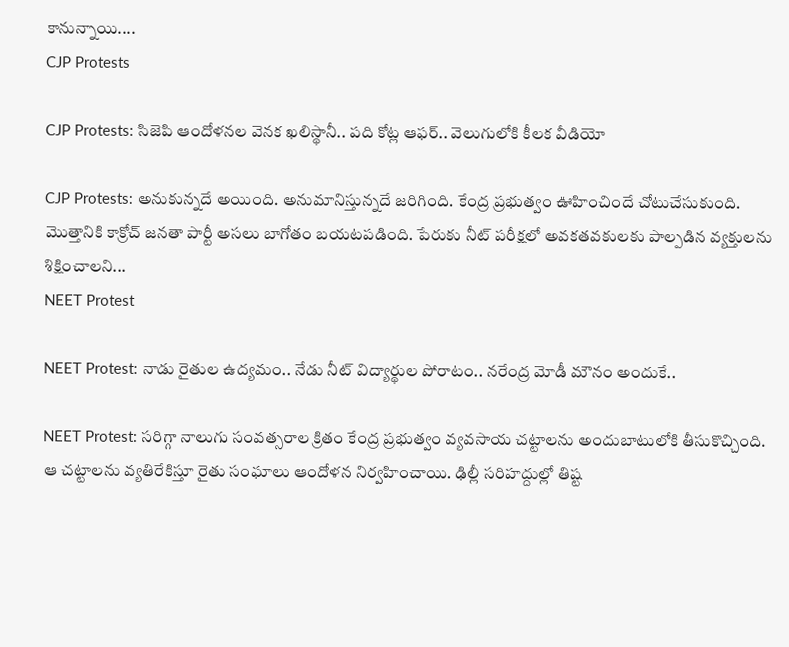కానున్నాయి....
CJP Protests

CJP Protests: సిజెపి ఆందోళనల వెనక ఖలిస్థానీ.. పది కోట్ల ఆఫర్.. వెలుగులోకి కీలక వీడియో

CJP Protests: అనుకున్నదే అయింది. అనుమానిస్తున్నదే జరిగింది. కేంద్ర ప్రభుత్వం ఊహించిందే చోటుచేసుకుంది. మొత్తానికి కాక్రోచ్ జనతా పార్టీ అసలు బాగోతం బయటపడింది. పేరుకు నీట్ పరీక్షలో అవకతవకులకు పాల్పడిన వ్యక్తులను శిక్షించాలని...
NEET Protest

NEET Protest: నాడు రైతుల ఉద్యమం.. నేడు నీట్ విద్యార్థుల పోరాటం.. నరేంద్ర మోడీ మౌనం అందుకే..

NEET Protest: సరిగ్గా నాలుగు సంవత్సరాల క్రితం కేంద్ర ప్రభుత్వం వ్యవసాయ చట్టాలను అందుబాటులోకి తీసుకొచ్చింది. ఆ చట్టాలను వ్యతిరేకిస్తూ రైతు సంఘాలు ఆందోళన నిర్వహించాయి. ఢిల్లీ సరిహద్దుల్లో తిష్ట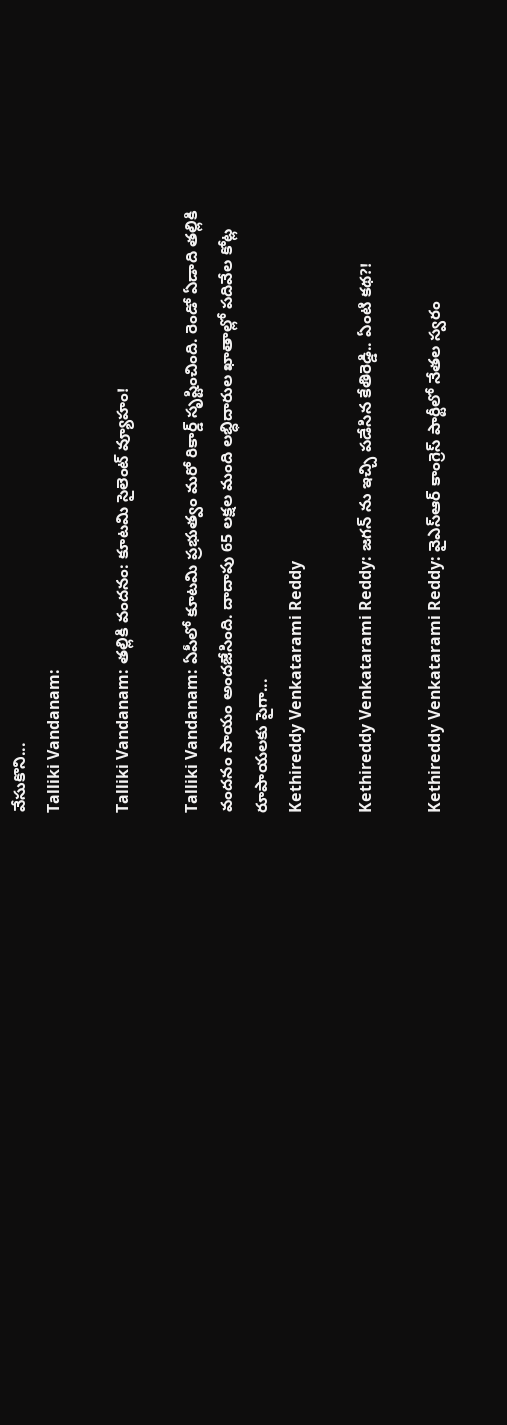వేసుకొని...
Talliki Vandanam:

Talliki Vandanam: తల్లికి వందనం: కూటమి సైలెంట్ వ్యూహం!

Talliki Vandanam: ఏపీలో కూటమి ప్రభుత్వం మరో రికార్డ్ సృష్టించింది. రెండో ఏడాది తల్లికి వందనం సాయం అందజేసింది. దాదాపు 65 లక్షల మంది లబ్ధిదారుల ఖాతాల్లో పదివేల కోట్ల రూపాయలకు పైగా...
Kethireddy Venkatarami Reddy

Kethireddy Venkatarami Reddy: జగన్ ను ఇచ్చి పడేసిన కేతిరెడ్డి.. ఏంటి కథ?!

Kethireddy Venkatarami Reddy: వైఎస్ఆర్ కాంగ్రెస్ పార్టీలో నేతల స్వరం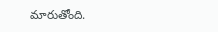మారుతోంది.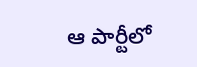ఆ పార్టీలో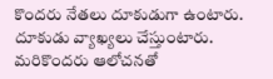కొందరు నేతలు దూకుడుగా ఉంటారు. దూకుడు వ్యాఖ్యలు చేస్తుంటారు. మరికొందరు ఆలోచనతో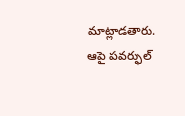మాట్లాడతారు. ఆపై పవర్ఫుల్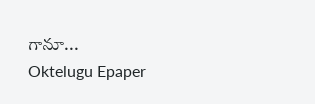గానూ...
Oktelugu Epaper